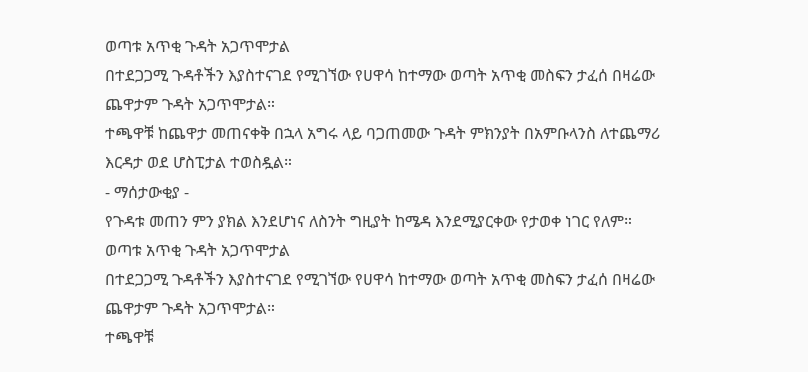ወጣቱ አጥቂ ጉዳት አጋጥሞታል
በተደጋጋሚ ጉዳቶችን እያስተናገደ የሚገኘው የሀዋሳ ከተማው ወጣት አጥቂ መስፍን ታፈሰ በዛሬው ጨዋታም ጉዳት አጋጥሞታል።
ተጫዋቹ ከጨዋታ መጠናቀቅ በኋላ አግሩ ላይ ባጋጠመው ጉዳት ምክንያት በአምቡላንስ ለተጨማሪ እርዳታ ወደ ሆስፒታል ተወስዷል።
- ማሰታውቂያ -
የጉዳቱ መጠን ምን ያክል እንደሆነና ለስንት ግዚያት ከሜዳ እንደሚያርቀው የታወቀ ነገር የለም።
ወጣቱ አጥቂ ጉዳት አጋጥሞታል
በተደጋጋሚ ጉዳቶችን እያስተናገደ የሚገኘው የሀዋሳ ከተማው ወጣት አጥቂ መስፍን ታፈሰ በዛሬው ጨዋታም ጉዳት አጋጥሞታል።
ተጫዋቹ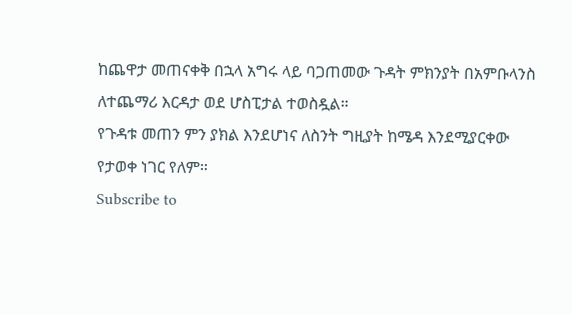ከጨዋታ መጠናቀቅ በኋላ አግሩ ላይ ባጋጠመው ጉዳት ምክንያት በአምቡላንስ ለተጨማሪ እርዳታ ወደ ሆስፒታል ተወስዷል።
የጉዳቱ መጠን ምን ያክል እንደሆነና ለስንት ግዚያት ከሜዳ እንደሚያርቀው የታወቀ ነገር የለም።
Subscribe to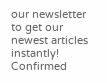our newsletter to get our newest articles instantly!
Confirmed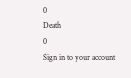0
Death
0
Sign in to your account